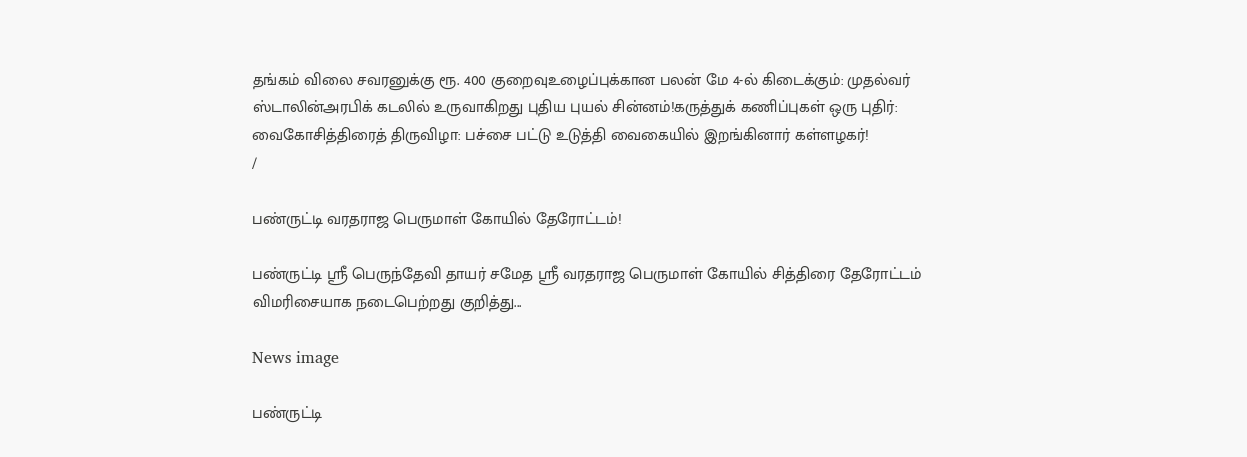தங்கம் விலை சவரனுக்கு ரூ. 400 குறைவுஉழைப்புக்கான பலன் மே 4-ல் கிடைக்கும்: முதல்வர் ஸ்டாலின்அரபிக் கடலில் உருவாகிறது புதிய புயல் சின்னம்!கருத்துக் கணிப்புகள் ஒரு புதிர்: வைகோசித்திரைத் திருவிழா: பச்சை பட்டு உடுத்தி வைகையில் இறங்கினார் கள்ளழகர்!
/

பண்ருட்டி வரதராஜ பெருமாள் கோயில் தேரோட்டம்!

பண்ருட்டி ஸ்ரீ பெருந்தேவி தாயர் சமேத ஸ்ரீ வரதராஜ பெருமாள் கோயில் சித்திரை தேரோட்டம் விமரிசையாக நடைபெற்றது குறித்து...

News image

பண்ருட்டி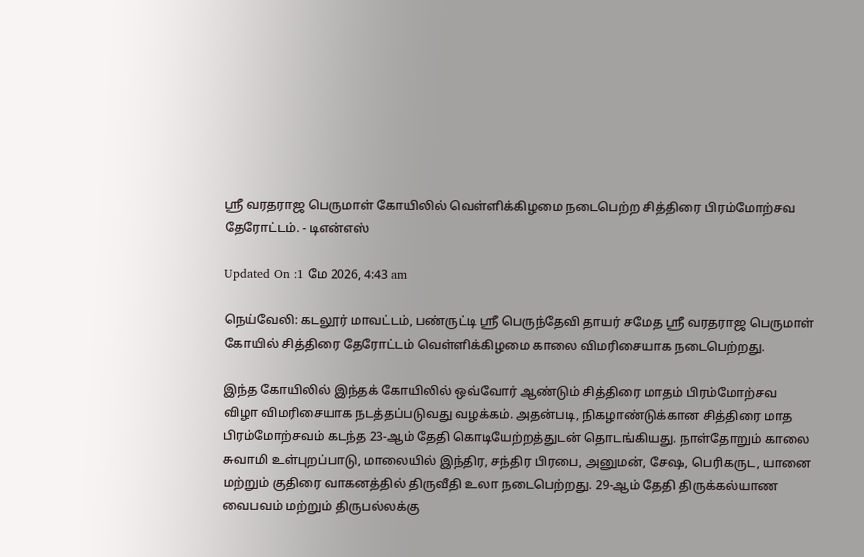ஸ்ரீ வரதராஜ பெருமாள் கோயிலில் வெள்ளிக்கிழமை நடைபெற்ற சித்திரை பிரம்மோற்சவ தேரோட்டம். - டிஎன்எஸ்

Updated On :1 மே 2026, 4:43 am

நெய்வேலி: கடலூர் மாவட்டம், பண்ருட்டி ஸ்ரீ பெருந்தேவி தாயர் சமேத ஸ்ரீ வரதராஜ பெருமாள் கோயில் சித்திரை தேரோட்டம் வெள்ளிக்கிழமை காலை விமரிசையாக நடைபெற்றது.

இந்த கோயிலில் இந்தக் கோயிலில் ஒவ்வோர் ஆண்டும் சித்திரை மாதம் பிரம்மோற்சவ விழா விமரிசையாக நடத்தப்படுவது வழக்கம். அதன்படி, நிகழாண்டுக்கான சித்திரை மாத பிரம்மோற்சவம் கடந்த 23-ஆம் தேதி கொடியேற்றத்துடன் தொடங்கியது. நாள்தோறும் காலை சுவாமி உள்புறப்பாடு, மாலையில் இந்திர, சந்திர பிரபை, அனுமன், சேஷ, பெரிகருட, யானை மற்றும் குதிரை வாகனத்தில் திருவீதி உலா நடைபெற்றது. 29-ஆம் தேதி திருக்கல்யாண வைபவம் மற்றும் திருபல்லக்கு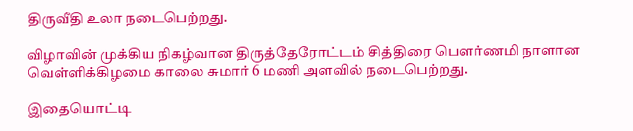திருவீதி உலா நடைபெற்றது.

விழாவின் முக்கிய நிகழ்வான திருத்தேரோட்டம் சித்திரை பௌர்ணமி நாளான வெள்ளிக்கிழமை காலை சுமார் 6 மணி அளவில் நடைபெற்றது.

இதையொட்டி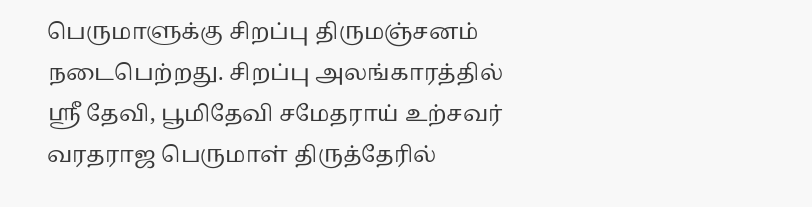பெருமாளுக்கு சிறப்பு திருமஞ்சனம் நடைபெற்றது. சிறப்பு அலங்காரத்தில் ஸ்ரீ தேவி, பூமிதேவி சமேதராய் உற்சவர் வரதராஜ பெருமாள் திருத்தேரில்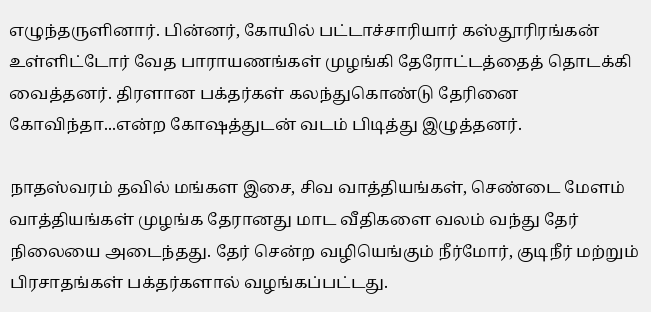எழுந்தருளினார். பின்னர், கோயில் பட்டாச்சாரியார் கஸ்தூரிரங்கன் உள்ளிட்டோர் வேத பாராயணங்கள் முழங்கி தேரோட்டத்தைத் தொடக்கி வைத்தனர். திரளான பக்தர்கள் கலந்துகொண்டு தேரினை கோவிந்தா...என்ற கோஷத்துடன் வடம் பிடித்து இழுத்தனர்.

நாதஸ்வரம் தவில் மங்கள இசை, சிவ வாத்தியங்கள், செண்டை மேளம் வாத்தியங்கள் முழங்க தேரானது மாட வீதிகளை வலம் வந்து தேர் நிலையை அடைந்தது. தேர் சென்ற வழியெங்கும் நீர்மோர், குடிநீர் மற்றும் பிரசாதங்கள் பக்தர்களால் வழங்கப்பட்டது.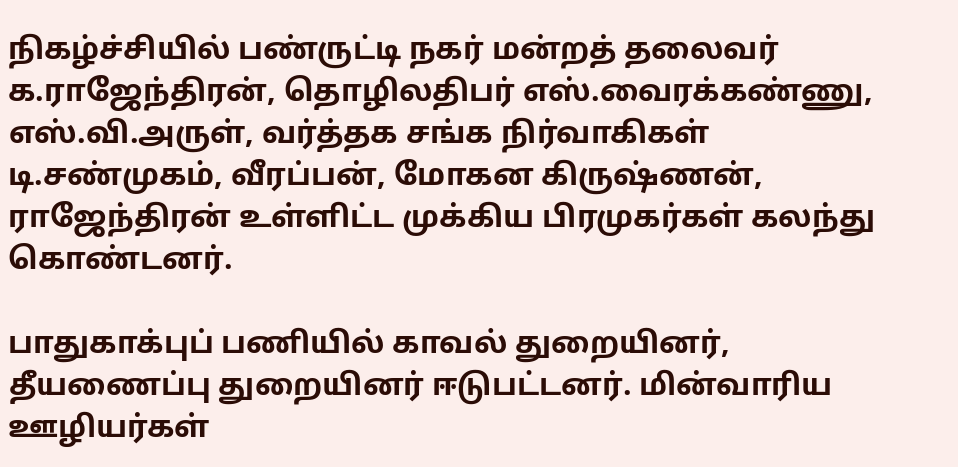நிகழ்ச்சியில் பண்ருட்டி நகர் மன்றத் தலைவர் க.ராஜேந்திரன், தொழிலதிபர் எஸ்.வைரக்கண்ணு, எஸ்.வி.அருள், வர்த்தக சங்க நிர்வாகிகள் டி.சண்முகம், வீரப்பன், மோகன கிருஷ்ணன், ராஜேந்திரன் உள்ளிட்ட முக்கிய பிரமுகர்கள் கலந்து கொண்டனர்.

பாதுகாக்புப் பணியில் காவல் துறையினர், தீயணைப்பு துறையினர் ஈடுபட்டனர். மின்வாரிய ஊழியர்கள்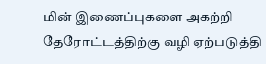மின் இணைப்புகளை அகற்றி தேரோட்டத்திற்கு வழி ஏற்படுத்தி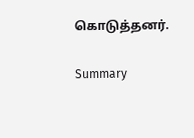கொடுத்தனர்.

Summary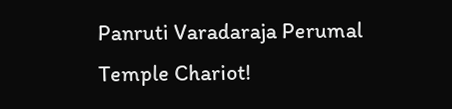Panruti Varadaraja Perumal Temple Chariot!